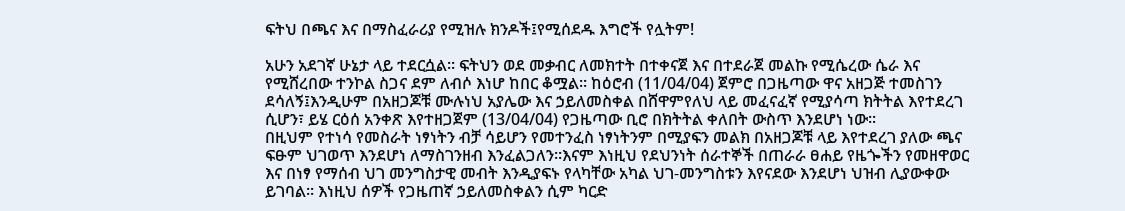ፍትህ በጫና እና በማስፈራሪያ የሚዝሉ ክንዶች፤የሚሰደዱ እግሮች የሏትም!

አሁን አደገኛ ሁኔታ ላይ ተደርሷል፡፡ ፍትህን ወደ መቃብር ለመክተት በተቀናጀ እና በተደራጀ መልኩ የሚሴረው ሴራ እና የሚሸረበው ተንኮል ስጋና ደም ለብሶ እነሆ ከበር ቆሟል፡፡ ከዕሮብ (11/04/04) ጀምሮ በጋዜጣው ዋና አዘጋጅ ተመስገን ደሳለኝ፤እንዲሁም በአዘጋጆቹ ሙሉነህ አያሌው እና ኃይለመስቀል በሸዋምየለህ ላይ መፈናፈኛ የሚያሳጣ ክትትል እየተደረገ ሲሆን፣ ይሄ ርዕሰ አንቀጽ እየተዘጋጀም (13/04/04) የጋዜጣው ቢሮ በክትትል ቀለበት ውስጥ እንደሆነ ነው፡፡
በዚህም የተነሳ የመስራት ነፃነትን ብቻ ሳይሆን የመተንፈስ ነፃነትንም በሚያፍን መልክ በአዘጋጆቹ ላይ እየተደረገ ያለው ጫና ፍፁም ህገወጥ እንደሆነ ለማስገንዘብ እንፈልጋለን፡፡እናም እነዚህ የደህንነት ሰራተኞች በጠራራ ፀሐይ የዜጐችን የመዘዋወር እና በነፃ የማሰብ ህገ መንግስታዊ መብት እንዲያፍኑ የላካቸው አካል ህገ-መንግስቱን እየናደው እንደሆነ ህዝብ ሊያውቀው ይገባል፡፡ እነዚህ ሰዎች የጋዜጠኛ ኃይለመስቀልን ሲም ካርድ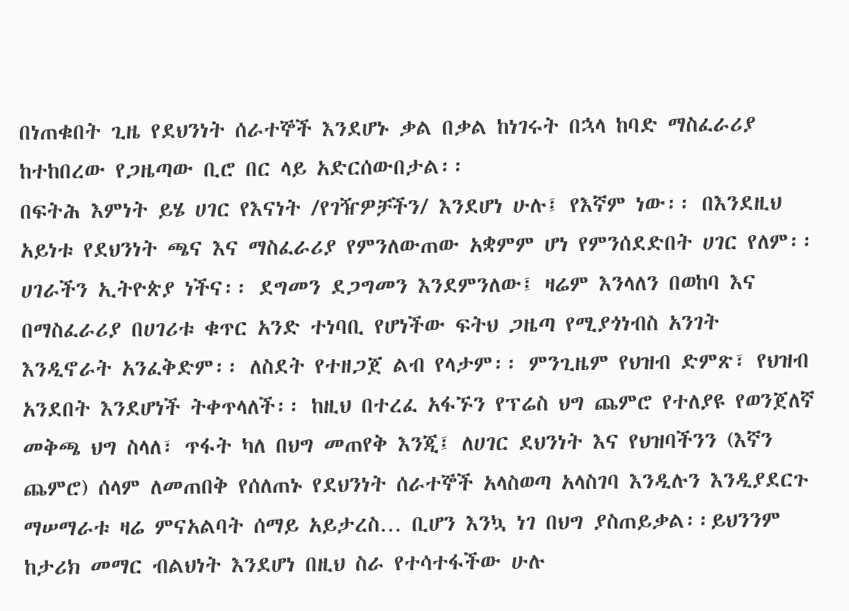በነጠቁበት ጊዜ የደህንነት ሰራተኞች እንደሆኑ ቃል በቃል ከነገሩት በኋላ ከባድ ማስፈራሪያ ከተከበረው የጋዜጣው ቢሮ በር ላይ አድርሰውበታል፡፡
በፍትሕ እምነት ይሄ ሀገር የእናነት /የገዥዎቻችን/ እንደሆነ ሁሉ፤ የእኛም ነው፡፡ በእንደዚህ አይነቱ የደህንነት ጫና እና ማስፈራሪያ የምንለውጠው አቋምም ሆነ የምንሰደድበት ሀገር የለም፡፡ ሀገራችን ኢትዮጵያ ነችና፡፡ ደግመን ደጋግመን እንደምንለው፤ ዛሬም እንላለን በወከባ እና በማስፈራሪያ በሀገሪቱ ቁጥር አንድ ተነባቢ የሆነችው ፍትህ ጋዜጣ የሚያጎነብስ አንገት እንዲኖራት አንፈቅድም፡፡ ለስደት የተዘጋጀ ልብ የላታም፡፡ ምንጊዜም የህዝብ ድምጽ፣ የህዝብ አንደበት እንደሆነች ትቀጥላለች፡፡ ከዚህ በተረፈ አፋኙን የፕሬስ ህግ ጨምሮ የተለያዩ የወንጀለኛ መቅጫ ህግ ስላለ፣ ጥፋት ካለ በህግ መጠየቅ እንጂ፤ ለሀገር ደህንነት እና የህዝባችንን (እኛን ጨምሮ) ሰላም ለመጠበቅ የሰለጠኑ የደህንነት ሰራተኞች አላስወጣ አላስገባ እንዲሉን እንዲያደርጉ ማሠማራቱ ዛሬ ምናአልባት ሰማይ አይታረስ… ቢሆን እንኳ ነገ በህግ ያስጠይቃል፡፡ይህንንም ከታሪክ መማር ብልህነት እንደሆነ በዚህ ስራ የተሳተፋችው ሁሉ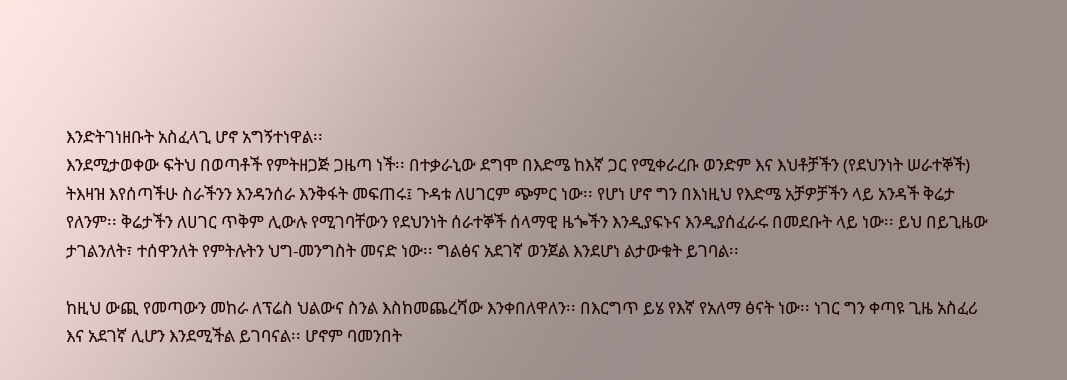እንድትገነዘቡት አስፈላጊ ሆኖ አግኝተነዋል፡፡
እንደሚታወቀው ፍትህ በወጣቶች የምትዘጋጅ ጋዜጣ ነች፡፡ በተቃራኒው ደግሞ በእድሜ ከእኛ ጋር የሚቀራረቡ ወንድም እና እህቶቻችን (የደህንነት ሠራተኞች) ትእዛዝ እየሰጣችሁ ስራችንን እንዳንሰራ እንቅፋት መፍጠሩ፤ ጉዳቱ ለሀገርም ጭምር ነው፡፡ የሆነ ሆኖ ግን በእነዚህ የእድሜ አቻዎቻችን ላይ አንዳች ቅሬታ የለንም፡፡ ቅሬታችን ለሀገር ጥቅም ሊውሉ የሚገባቸውን የደህንነት ሰራተኞች ሰላማዊ ዜጐችን እንዲያፍኑና እንዲያሰፈራሩ በመደቡት ላይ ነው፡፡ ይህ በይጊዜው ታገልንለት፣ ተሰዋንለት የምትሉትን ህግ-መንግስት መናድ ነው፡፡ ግልፅና አደገኛ ወንጀል እንደሆነ ልታውቁት ይገባል፡፡

ከዚህ ውጪ የመጣውን መከራ ለፕሬስ ህልውና ስንል እስከመጨረሻው እንቀበለዋለን፡፡ በእርግጥ ይሄ የእኛ የአለማ ፅናት ነው፡፡ ነገር ግን ቀጣዩ ጊዜ አስፈሪ እና አደገኛ ሊሆን እንደሚችል ይገባናል፡፡ ሆኖም ባመንበት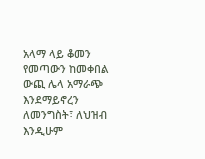አላማ ላይ ቆመን የመጣውን ከመቀበል ውጪ ሌላ አማራጭ እንደማይኖረን ለመንግስት፣ ለህዝብ እንዲሁም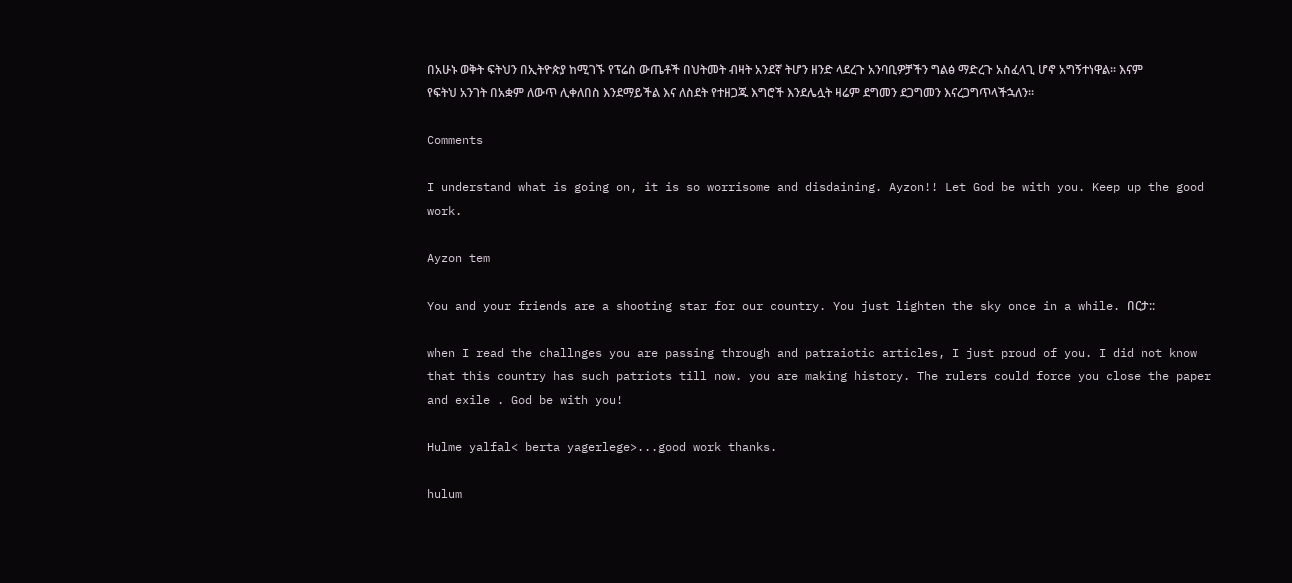በአሁኑ ወቅት ፍትህን በኢትዮጵያ ከሚገኙ የፕሬስ ውጤቶች በህትመት ብዛት አንደኛ ትሆን ዘንድ ላደረጉ አንባቢዎቻችን ግልፅ ማድረጉ አስፈላጊ ሆኖ አግኝተነዋል፡፡ እናም የፍትህ አንገት በአቋም ለውጥ ሊቀለበስ እንደማይችል እና ለስደት የተዘጋጁ እግሮች እንደሌሏት ዛሬም ደግመን ደጋግመን እናረጋግጥላችኋለን፡፡

Comments

I understand what is going on, it is so worrisome and disdaining. Ayzon!! Let God be with you. Keep up the good work.

Ayzon tem

You and your friends are a shooting star for our country. You just lighten the sky once in a while. በርታ::

when I read the challnges you are passing through and patraiotic articles, I just proud of you. I did not know that this country has such patriots till now. you are making history. The rulers could force you close the paper and exile . God be with you!

Hulme yalfal< berta yagerlege>...good work thanks.

hulum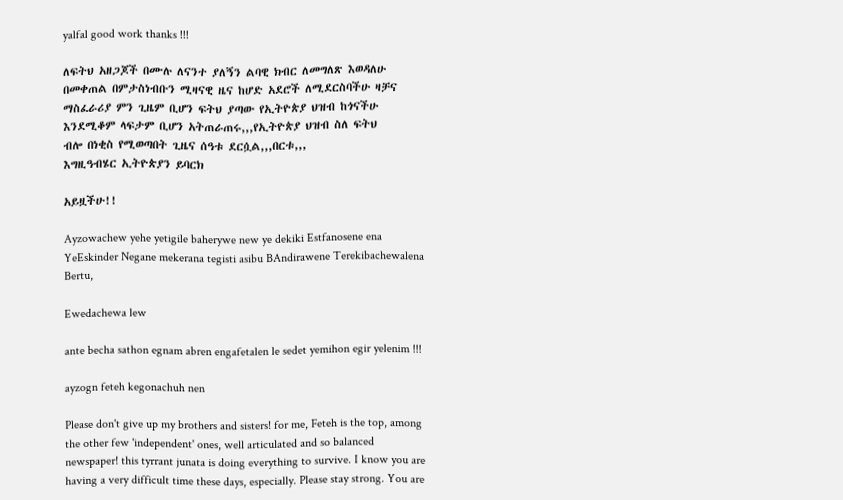yalfal good work thanks !!!

ለፍትህ አዘጋጆች በሙሉ ለናንተ ያለኝን ልባዊ ክብር ለመግለጽ እወዳለሁ
በመቀጠል በምታስነብቡን ሚዛናዊ ዜና ከሆድ አደሮች ለሚደርስባችሁ ዛቻና
ማስፈራሪያ ምን ጊዜም ቢሆን ፍትህ ያጣው የኢትዮጵያ ህዝብ ከጎናችሁ
እንደሚቆም ላፍታም ቢሆን አትጠራጠሩ,,,የኢትዮጵያ ህዝብ ስለ ፍትህ
ብሎ በነቂስ የሚወጣበት ጊዜና ሰዓቱ ደርሷል,,,በርቱ,,,
እግዚዓብሄር ኢትዮጵያን ይባርክ

አይዟችሁ!!

Ayzowachew yehe yetigile baherywe new ye dekiki Estfanosene ena YeEskinder Negane mekerana tegisti asibu BAndirawene Terekibachewalena Bertu,

Ewedachewa lew

ante becha sathon egnam abren engafetalen le sedet yemihon egir yelenim !!!

ayzogn feteh kegonachuh nen

Please don't give up my brothers and sisters! for me, Feteh is the top, among the other few 'independent' ones, well articulated and so balanced newspaper! this tyrrant junata is doing everything to survive. I know you are having a very difficult time these days, especially. Please stay strong. You are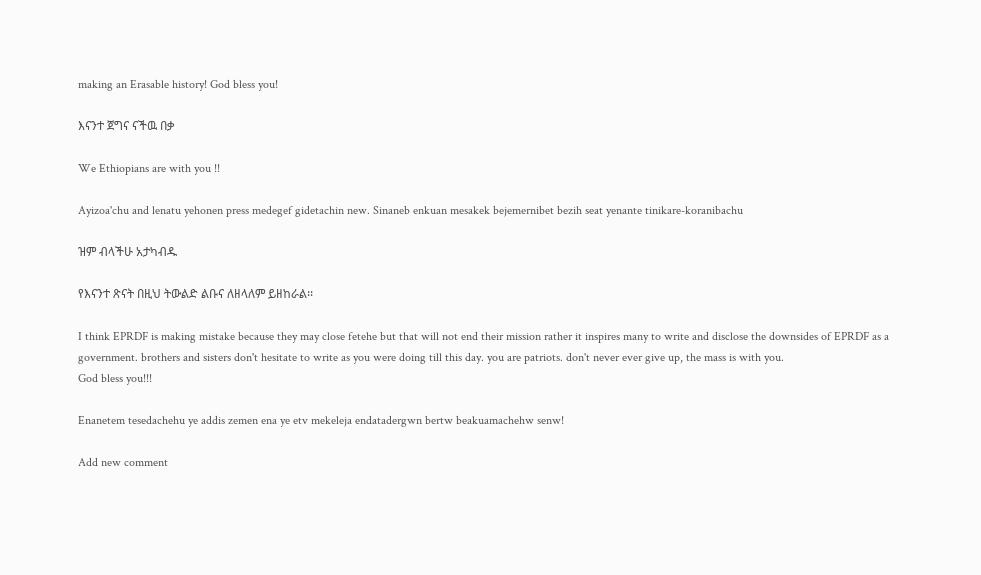making an Erasable history! God bless you!

እናንተ ጀግና ናችዉ በቃ

We Ethiopians are with you !!

Ayizoa'chu and lenatu yehonen press medegef gidetachin new. Sinaneb enkuan mesakek bejemernibet bezih seat yenante tinikare-koranibachu

ዝም ብላችሁ አታካብዱ

የእናንተ ጽናት በዚህ ትውልድ ልቡና ለዘላለም ይዘከራል፡፡

I think EPRDF is making mistake because they may close fetehe but that will not end their mission rather it inspires many to write and disclose the downsides of EPRDF as a government. brothers and sisters don't hesitate to write as you were doing till this day. you are patriots. don't never ever give up, the mass is with you.
God bless you!!!

Enanetem tesedachehu ye addis zemen ena ye etv mekeleja endatadergwn bertw beakuamachehw senw!

Add new comment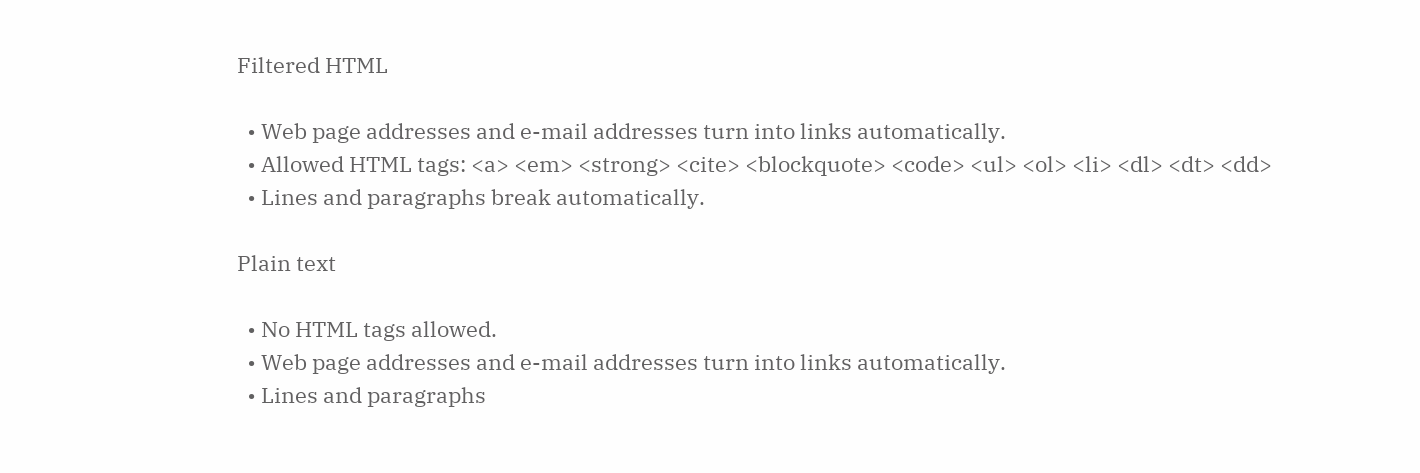Filtered HTML

  • Web page addresses and e-mail addresses turn into links automatically.
  • Allowed HTML tags: <a> <em> <strong> <cite> <blockquote> <code> <ul> <ol> <li> <dl> <dt> <dd>
  • Lines and paragraphs break automatically.

Plain text

  • No HTML tags allowed.
  • Web page addresses and e-mail addresses turn into links automatically.
  • Lines and paragraphs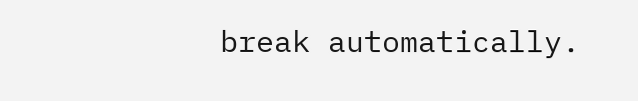break automatically.